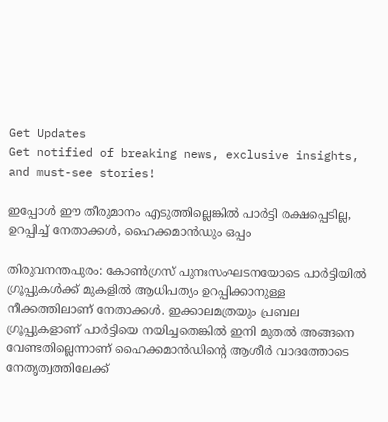Get Updates
Get notified of breaking news, exclusive insights, and must-see stories!

ഇപ്പോള്‍ ഈ തീരുമാനം എടുത്തില്ലെങ്കില്‍ പാര്‍ട്ടി രക്ഷപ്പെടില്ല, ഉറപ്പിച്ച് നേതാക്കള്‍, ഹൈക്കമാന്‍ഡും ഒപ്പം

തിരുവനന്തപുരം: കോണ്‍ഗ്രസ് പുനഃസംഘടനയോടെ പാര്‍ട്ടിയില്‍ ഗ്രൂപ്പുകള്‍ക്ക് മുകളില്‍ ആധിപത്യം ഉറപ്പിക്കാനുള്ള നീക്കത്തിലാണ് നേതാക്കള്‍. ഇക്കാലമത്രയും പ്രബല ഗ്രൂപ്പുകളാണ് പാര്‍ട്ടിയെ നയിച്ചതെങ്കില്‍ ഇനി മുതല്‍ അങ്ങനെ വേണ്ടതില്ലെന്നാണ് ഹൈക്കമാന്‍ഡിന്‍റെ ആശീര്‍ വാദത്തോടെ നേതൃത്വത്തിലേക്ക്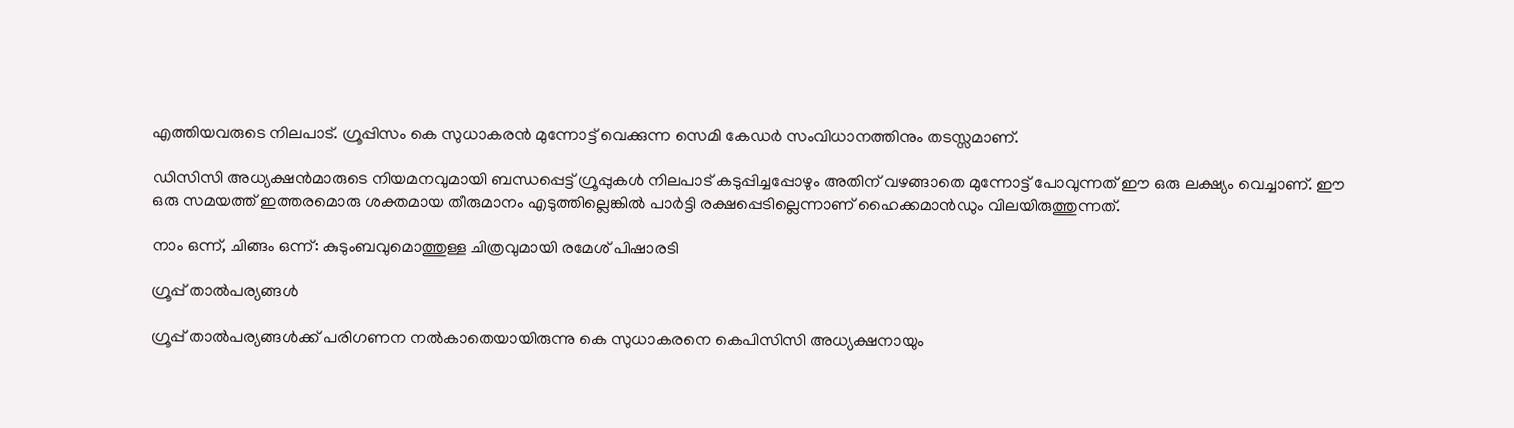എത്തിയവരുടെ നിലപാട്. ഗ്രൂപ്പിസം കെ സുധാകരന്‍ മുന്നോട്ട് വെക്കുന്ന സെമി കേഡര്‍ സംവിധാനത്തിനും തടസ്സമാണ്.

ഡിസിസി അധ്യക്ഷന്‍മാരുടെ നിയമനവുമായി ബന്ധപ്പെട്ട് ഗ്രൂപ്പുകള്‍ നിലപാട് കടുപ്പിച്ചപ്പോഴും അതിന് വഴങ്ങാതെ മുന്നോട്ട് പോവുന്നത് ഈ ഒരു ലക്ഷ്യം വെച്ചാണ്. ഈ ഒരു സമയത്ത് ഇത്തരമൊരു ശക്തമായ തീരുമാനം എടുത്തില്ലെങ്കില്‍ പാര്‍ട്ടി രക്ഷപ്പെടില്ലെന്നാണ് ഹൈക്കമാന്‍ഡും വിലയിരുത്തുന്നത്.

നാം ഒന്ന്, ചിങ്ങം ഒന്ന്: കുടുംബവുമൊത്തുള്ള ചിത്രവുമായി രമേശ് പിഷാരടി

ഗ്രൂപ്പ് താല്‍പര്യങ്ങള്‍

ഗ്രൂപ്പ് താല്‍പര്യങ്ങള്‍ക്ക് പരിഗണന നല്‍കാതെയായിരുന്നു കെ സുധാകരനെ കെപിസിസി അധ്യക്ഷനായും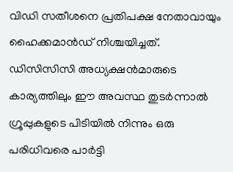വിഡി സതീശനെ പ്രതിപക്ഷ നേതാവായും ഹൈക്കമാന്‍ഡ് നിശ്ചയിച്ചത്. ഡിസിസിസി അധ്യക്ഷന്‍മാരുടെ കാര്യത്തിലും ഈ അവസ്ഥ തുടര്‍ന്നാല്‍ ഗ്രൂപ്പുകളുടെ പിടിയില്‍ നിന്നും ഒരു പരിധിവരെ പാര്‍ട്ടി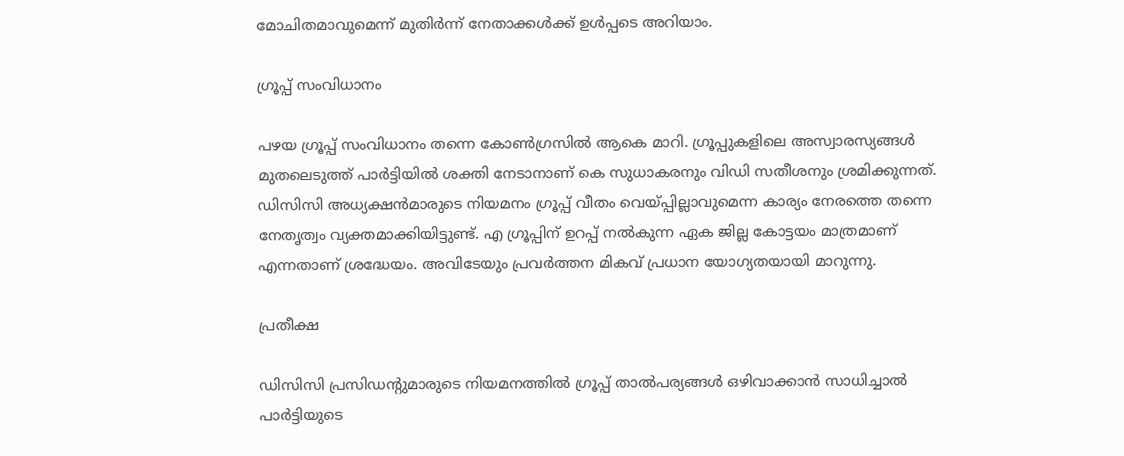മോചിതമാവുമെന്ന് മുതിര്‍ന്ന് നേതാക്കള്‍ക്ക് ഉള്‍പ്പടെ അറിയാം.

ഗ്രൂപ്പ് സംവിധാനം

പഴയ ഗ്രൂപ്പ് സംവിധാനം തന്നെ കോണ്‍ഗ്രസില്‍ ആകെ മാറി. ഗ്രൂപ്പുകളിലെ അസ്വാരസ്യങ്ങള്‍ മുതലെടുത്ത് പാര്‍ട്ടിയില്‍ ശക്തി നേടാനാണ് കെ സുധാകരനും വിഡി സതീശനും ശ്രമിക്കുന്നത്. ഡിസിസി അധ്യക്ഷന്‍മാരുടെ നിയമനം ഗ്രൂപ്പ് വീതം വെയ്പ്പില്ലാവുമെന്ന കാര്യം നേരത്തെ തന്നെ നേതൃത്വം വ്യക്തമാക്കിയിട്ടുണ്ട്. എ ഗ്രൂപ്പിന് ഉറപ്പ് നല്‍കുന്ന ഏക ജില്ല കോട്ടയം മാത്രമാണ് എന്നതാണ് ശ്രദ്ധേയം. അവിടേയും പ്രവര്‍ത്തന മികവ് പ്രധാന യോഗ്യതയായി മാറുന്നു.

പ്രതീക്ഷ

ഡിസിസി പ്രസിഡന്‍റുമാരുടെ നിയമനത്തില്‍ ഗ്രൂപ്പ് താല്‍പര്യങ്ങള്‍ ഒഴിവാക്കാന്‍ സാധിച്ചാല്‍ പാര്‍ട്ടിയുടെ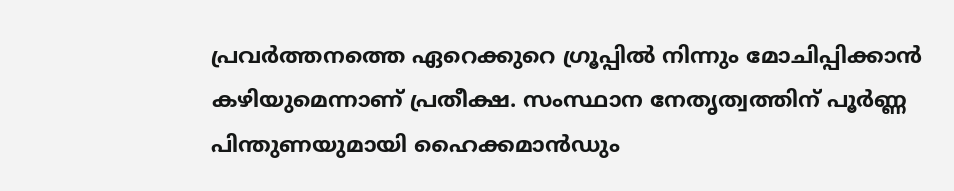പ്രവര്‍ത്തനത്തെ ഏറെക്കുറെ ഗ്രൂപ്പില്‍ നിന്നും മോചിപ്പിക്കാന്‍ കഴിയുമെന്നാണ് പ്രതീക്ഷ. സംസ്ഥാന നേതൃത്വത്തിന് പൂര്‍ണ്ണ പിന്തുണയുമായി ഹൈക്കമാന്‍ഡും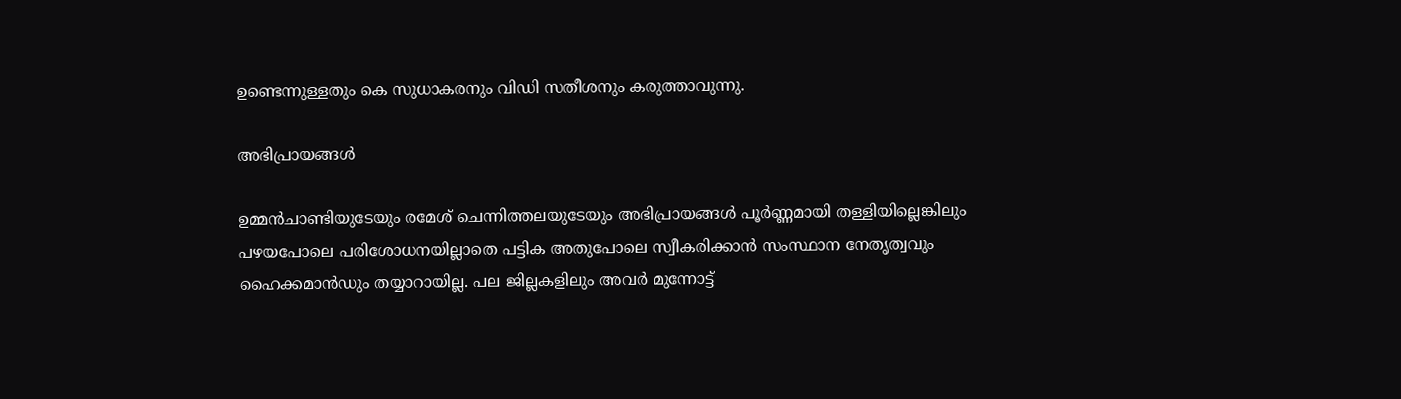ഉണ്ടെന്നുള്ളതും കെ സുധാകരനും വിഡി സതീശനും കരുത്താവുന്നു.

അഭിപ്രായങ്ങള്‍

ഉമ്മന്‍ചാണ്ടിയുടേയും രമേശ് ചെന്നിത്തലയുടേയും അഭിപ്രായങ്ങള്‍ പൂര്‍ണ്ണമായി തള്ളിയില്ലെങ്കിലും പഴയപോലെ പരിശോധനയില്ലാതെ പട്ടിക അതുപോലെ സ്വീകരിക്കാന്‍ സംസ്ഥാന നേതൃത്വവും ഹൈക്കമാന്‍ഡും തയ്യാറായില്ല. പല ജില്ലകളിലും അവര്‍ മുന്നോട്ട്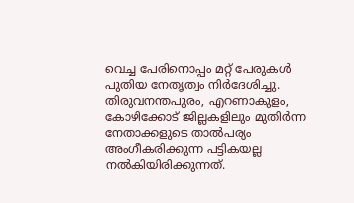വെച്ച പേരിനൊപ്പം മറ്റ് പേരുകള്‍ പുതിയ നേതൃത്വം നിര്‍ദേശിച്ചു. തിരുവനന്തപുരം, എറണാകുളം, കോഴിക്കോട് ജില്ലകളിലും മുതിർന്ന നേതാക്കളുടെ താൽപര്യം അംഗീകരിക്കുന്ന പട്ടികയല്ല നല്‍കിയിരിക്കുന്നത്.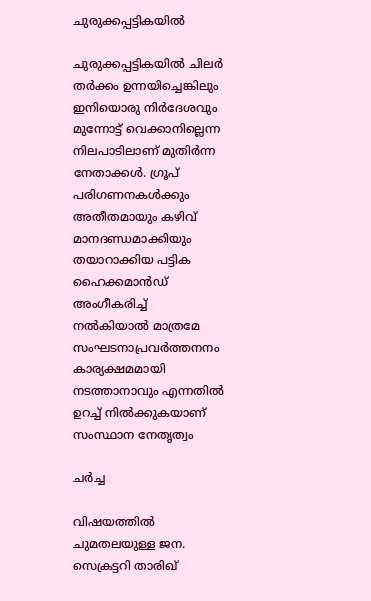ചുരുക്കപ്പട്ടികയില്‍

ചുരുക്കപ്പട്ടികയില്‍ ചിലര്‍ തര്‍ക്കം ഉന്നയിച്ചെങ്കിലും ഇനിയൊരു നിര്‍ദേശവും മുന്നോട്ട് വെക്കാനില്ലെന്ന നിലപാടിലാണ് മുതിര്‍ന്ന നേതാക്കള്‍. ഗ്രൂപ് പരിഗണനകള്‍ക്കും അതീതമായും കഴിവ് മാനദണ്ഡമാക്കിയും തയാറാക്കിയ പട്ടിക ഹൈക്കമാന്‍ഡ് അംഗീകരിച്ച് നല്‍കിയാല്‍ മാത്രമേ സംഘടനാപ്രവര്‍ത്തനനം കാര്യക്ഷമമായി നടത്താനാവും എന്നതില്‍ ഉറച്ച് നില്‍ക്കുകയാണ് സംസ്ഥാന നേതൃത്വം

ചര്‍ച്ച

വിഷയത്തില്‍ ചുമതലയുള്ള ജന. സെക്രട്ടറി താരിഖ്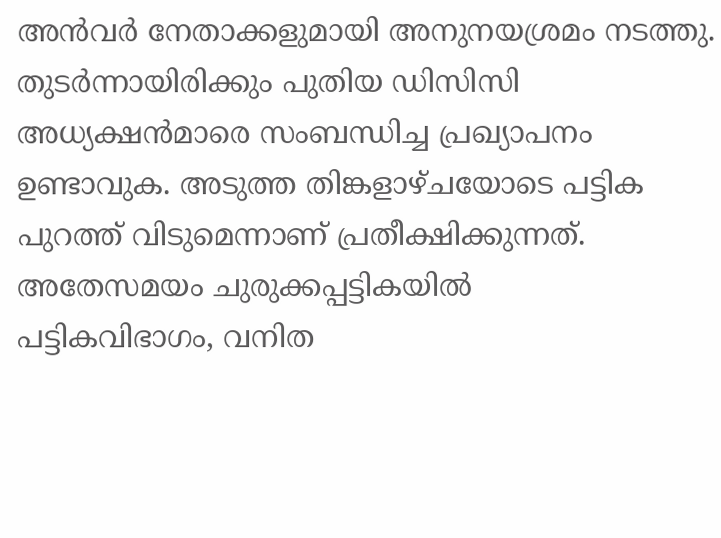അൻവർ നേതാക്കളുമായി അനുനയശ്രമം നടത്തു. തുടര്‍ന്നായിരിക്കും പുതിയ ഡിസിസി അധ്യക്ഷന്‍മാരെ സംബന്ധിച്ച പ്രഖ്യാപനം ഉണ്ടാവുക. അടുത്ത തിങ്കളാഴ്ചയോടെ പട്ടിക പുറത്ത് വിടുമെന്നാണ് പ്രതീക്ഷിക്കുന്നത്. അതേസമയം ചുരുക്കപ്പട്ടികയില്‍
പട്ടികവിഭാഗം, വനിത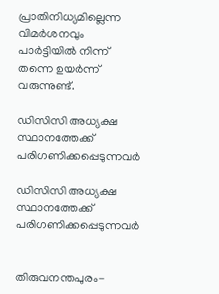പ്രാതിനിധ്യമില്ലെന്ന വിമര്‍ശനവും പാര്‍ട്ടിയില്‍ നിന്ന് തന്നെ ഉയര്‍ന്ന് വരുന്നുണ്ട്.

ഡിസിസി അധ്യക്ഷ സ്ഥാനത്തേക്ക് പരിഗണിക്കപ്പെടുന്നവർ

ഡിസിസി അധ്യക്ഷ സ്ഥാനത്തേക്ക് പരിഗണിക്കപ്പെടുന്നവർ


തിരുവനന്തപുരം-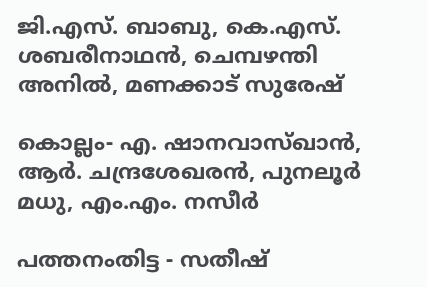ജി.എസ്. ബാബു, കെ.എസ്. ശബരീനാഥൻ, ചെമ്പഴന്തി അനിൽ, മണക്കാട് സുരേഷ്

കൊല്ലം- എ. ഷാനവാസ്ഖാൻ, ആർ. ചന്ദ്രശേഖരൻ, പുനലൂർ മധു, എം.എം. നസീർ

പത്തനംതിട്ട - സതീഷ്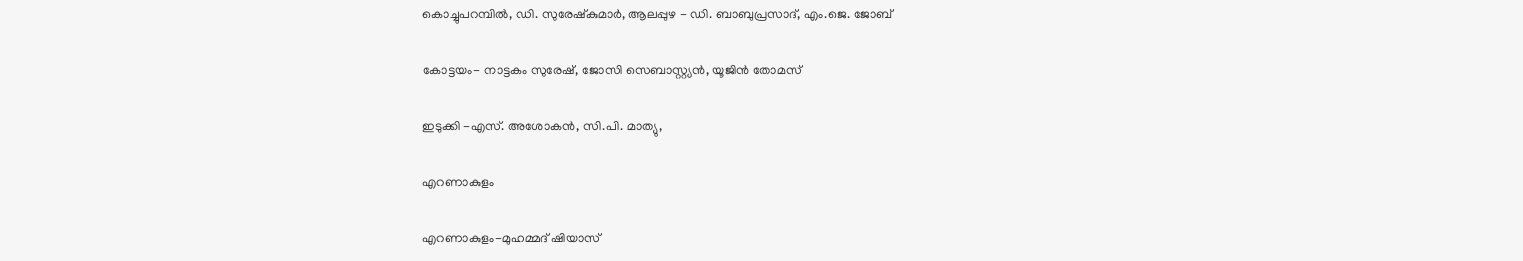കൊച്ചുപറമ്പിൽ, ഡി. സുരേഷ്കുമാർ, ആലപ്പുഴ - ഡി. ബാബുപ്രസാദ്, എം.ജെ. ജോബ്

കോട്ടയം- നാട്ടകം സുരേഷ്, ജോസി സെബാസ്റ്റ്യൻ, യൂജിൻ തോമസ്

ഇടുക്കി -എസ്. അശോകൻ, സി.പി. മാത്യു,

എറണാകുളം

എറണാകുളം-മുഹമ്മദ് ഷിയാസ്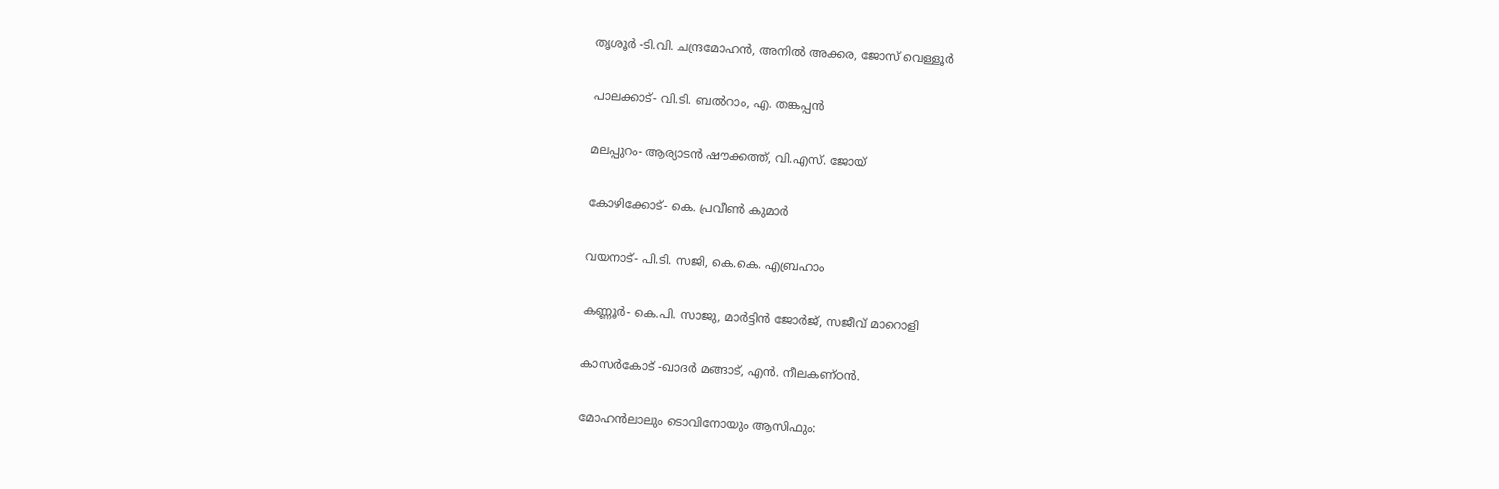തൃശൂര്‍ -ടി.വി. ചന്ദ്രമോഹന്‍, അനില്‍ അക്കര, ജോസ് വെള്ളൂര്‍

പാലക്കാട്- വി.ടി. ബല്‍റാം, എ. തങ്കപ്പന്‍

മലപ്പുറം- ആര്യാടന്‍ ഷൗക്കത്ത്, വി.എസ്. ജോയ്

കോഴിക്കോട്- കെ. പ്രവീണ്‍ കുമാര്‍

വയനാട്- പി.ടി. സജി, കെ.കെ. എബ്രഹാം

കണ്ണൂർ- കെ.പി. സാജു, മാർട്ടിൻ ജോർജ്, സജീവ് മാറൊളി

കാസർകോട് -ഖാദർ മങ്ങാട്, എൻ. നീലകണ്ഠൻ.

മോഹന്‍ലാലും ടൊവിനോയും ആസിഫും: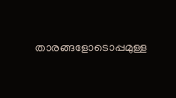താരങ്ങളോടൊപ്പമുള്ള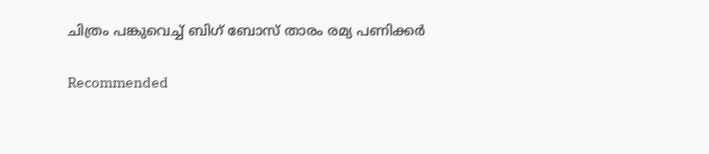ചിത്രം പങ്കുവെച്ച് ബിഗ് ബോസ് താരം രമ്യ പണിക്കര്‍

Recommended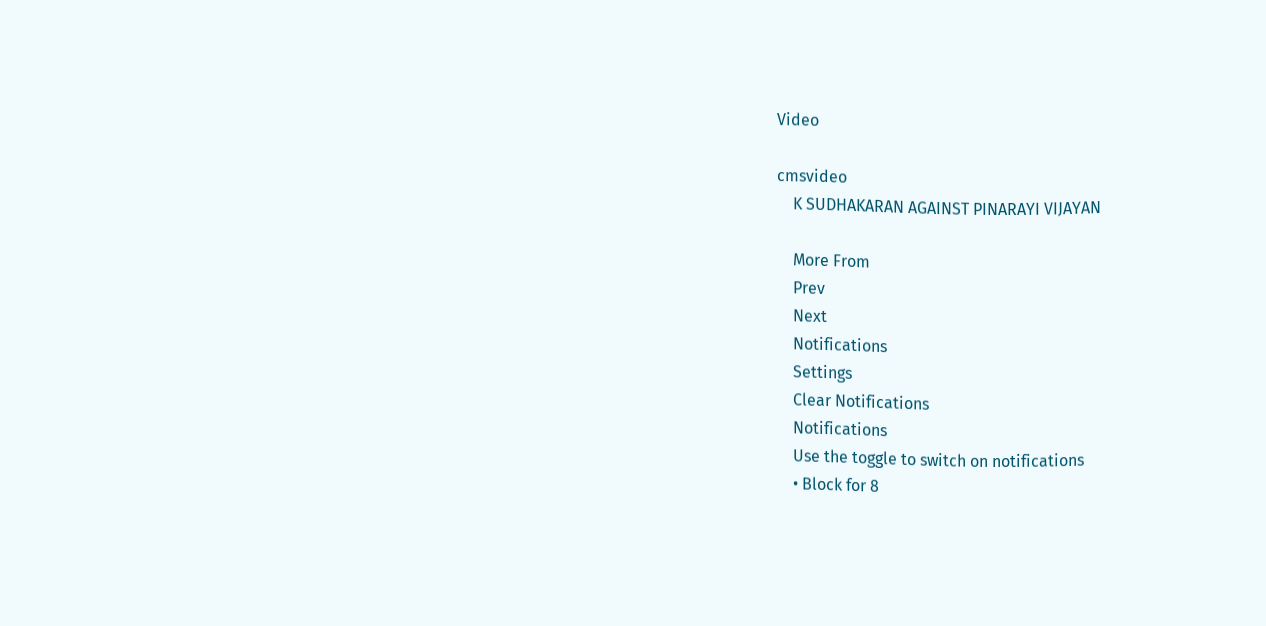Video

cmsvideo
    K SUDHAKARAN AGAINST PINARAYI VIJAYAN

    More From
    Prev
    Next
    Notifications
    Settings
    Clear Notifications
    Notifications
    Use the toggle to switch on notifications
    • Block for 8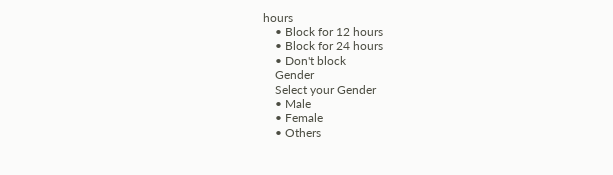hours
    • Block for 12 hours
    • Block for 24 hours
    • Don't block
    Gender
    Select your Gender
    • Male
    • Female
    • Others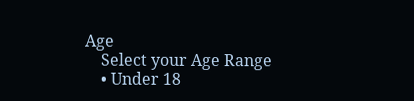Age
    Select your Age Range
    • Under 18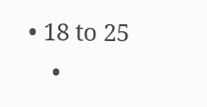• 18 to 25
    •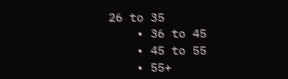26 to 35
    • 36 to 45
    • 45 to 55
    • 55+